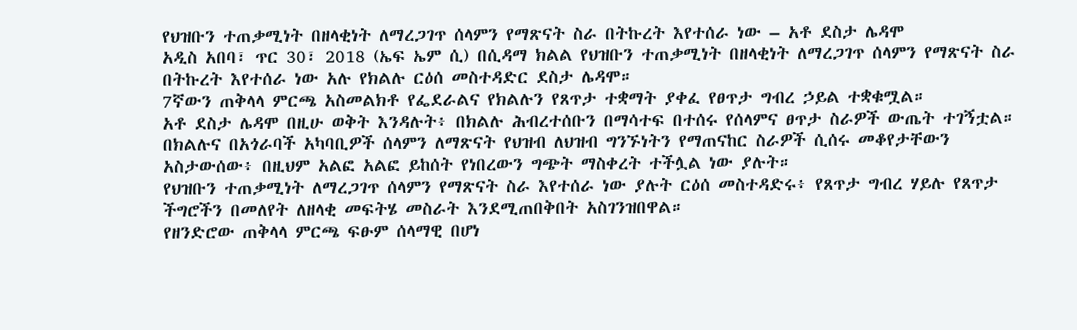የህዝቡን ተጠቃሚነት በዘላቂነት ለማረጋገጥ ሰላምን የማጽናት ስራ በትኩረት እየተሰራ ነው – አቶ ደስታ ሌዳሞ
አዲስ አበባ፣ ጥር 30፣ 2018 (ኤፍ ኤም ሲ) በሲዳማ ክልል የህዝቡን ተጠቃሚነት በዘላቂነት ለማረጋገጥ ሰላምን የማጽናት ስራ በትኩረት እየተሰራ ነው አሉ የክልሉ ርዕሰ መስተዳድር ደስታ ሌዳሞ።
7ኛውን ጠቅላላ ምርጫ አስመልክቶ የፌደራልና የክልሉን የጸጥታ ተቋማት ያቀፈ የፀጥታ ግብረ ኃይል ተቋቁሟል።
አቶ ደስታ ሌዳሞ በዚሁ ወቅት እንዳሉት፥ በክልሉ ሕብረተሰቡን በማሳተፍ በተሰሩ የሰላምና ፀጥታ ስራዎች ውጤት ተገኝቷል።
በክልሉና በአጎራባች አካባቢዎች ሰላምን ለማጽናት የህዝብ ለህዝብ ግንኙነትን የማጠናከር ስራዎች ሲሰሩ መቆየታቸውን አስታውሰው፥ በዚህም አልፎ አልፎ ይከሰት የነበረውን ግጭት ማስቀረት ተችሏል ነው ያሉት።
የህዝቡን ተጠቃሚነት ለማረጋገጥ ሰላምን የማጽናት ስራ እየተሰራ ነው ያሉት ርዕሰ መስተዳድሩ፥ የጸጥታ ግብረ ሃይሉ የጸጥታ ችግሮችን በመለየት ለዘላቂ መፍትሄ መስራት እንደሚጠበቅበት አስገንዝበዋል።
የዘንድሮው ጠቅላላ ምርጫ ፍፁም ሰላማዊ በሆነ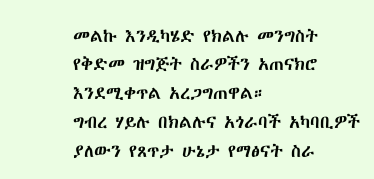መልኩ እንዲካሄድ የክልሉ መንግስት የቅድመ ዝግጅት ስራዎችን አጠናክሮ እንደሚቀጥል አረጋግጠዋል።
ግብረ ሃይሉ በክልሉና አጎራባች አካባቢዎች ያለውን የጸጥታ ሁኔታ የማፅናት ስራ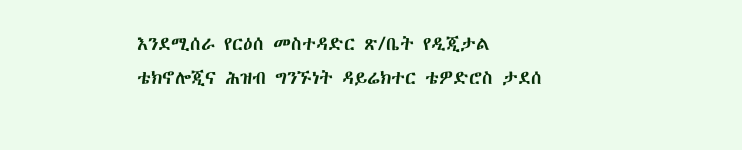እንደሚሰራ የርዕሰ መስተዳድር ጽ/ቤት የዲጂታል ቴክኖሎጂና ሕዝብ ግንኙነት ዳይሬክተር ቴዎድሮስ ታደሰ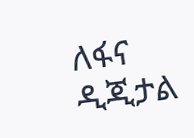ለፋና ዲጂታል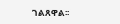ገልጸዋል፡፡